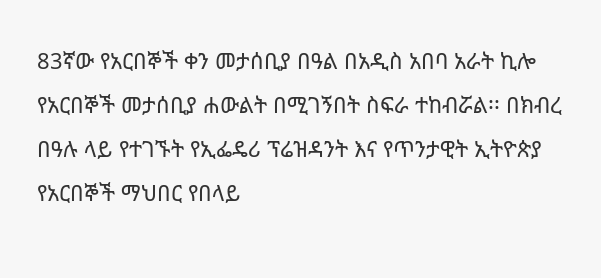83ኛው የአርበኞች ቀን መታሰቢያ በዓል በአዲስ አበባ አራት ኪሎ የአርበኞች መታሰቢያ ሐውልት በሚገኝበት ስፍራ ተከብሯል፡፡ በክብረ በዓሉ ላይ የተገኙት የኢፌዴሪ ፕሬዝዳንት እና የጥንታዊት ኢትዮጵያ የአርበኞች ማህበር የበላይ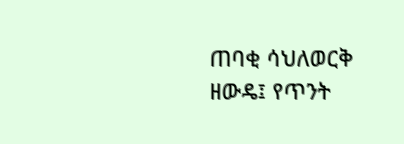ጠባቂ ሳህለወርቅ ዘውዴ፤ የጥንት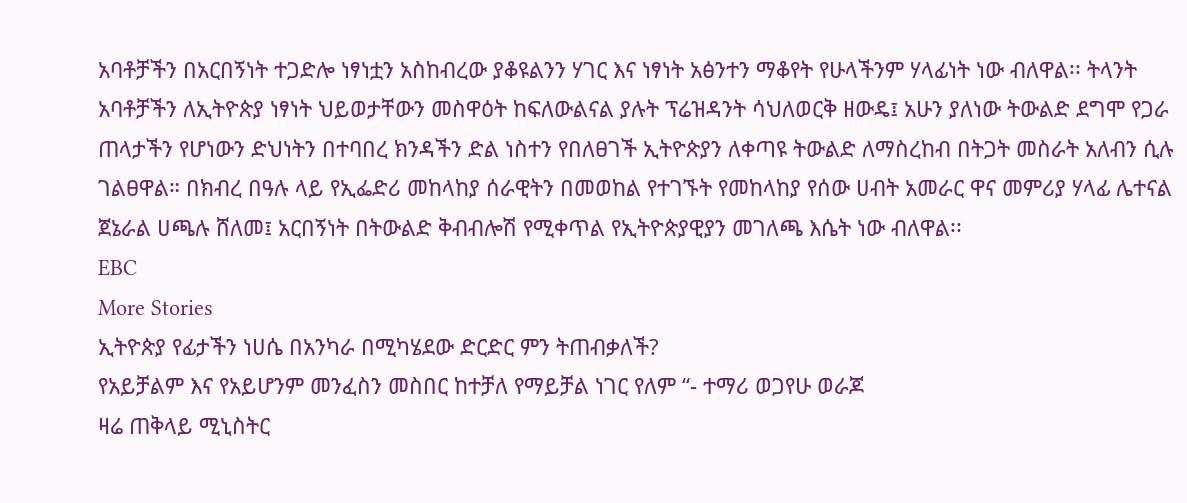አባቶቻችን በአርበኝነት ተጋድሎ ነፃነቷን አስከብረው ያቆዩልንን ሃገር እና ነፃነት አፅንተን ማቆየት የሁላችንም ሃላፊነት ነው ብለዋል፡፡ ትላንት አባቶቻችን ለኢትዮጵያ ነፃነት ህይወታቸውን መስዋዕት ከፍለውልናል ያሉት ፕሬዝዳንት ሳህለወርቅ ዘውዴ፤ አሁን ያለነው ትውልድ ደግሞ የጋራ ጠላታችን የሆነውን ድህነትን በተባበረ ክንዳችን ድል ነስተን የበለፀገች ኢትዮጵያን ለቀጣዩ ትውልድ ለማስረከብ በትጋት መስራት አለብን ሲሉ ገልፀዋል። በክብረ በዓሉ ላይ የኢፌድሪ መከላከያ ሰራዊትን በመወከል የተገኙት የመከላከያ የሰው ሀብት አመራር ዋና መምሪያ ሃላፊ ሌተናል ጀኔራል ሀጫሉ ሸለመ፤ አርበኝነት በትውልድ ቅብብሎሽ የሚቀጥል የኢትዮጵያዊያን መገለጫ እሴት ነው ብለዋል፡፡
EBC
More Stories
ኢትዮጵያ የፊታችን ነሀሴ በአንካራ በሚካሄደው ድርድር ምን ትጠብቃለች?
የአይቻልም እና የአይሆንም መንፈስን መስበር ከተቻለ የማይቻል ነገር የለም “- ተማሪ ወጋየሁ ወራጆ
ዛሬ ጠቅላይ ሚኒስትር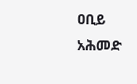ዐቢይ አሕመድ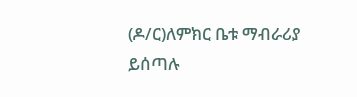(ዶ/ር)ለምክር ቤቱ ማብራሪያ ይሰጣሉ